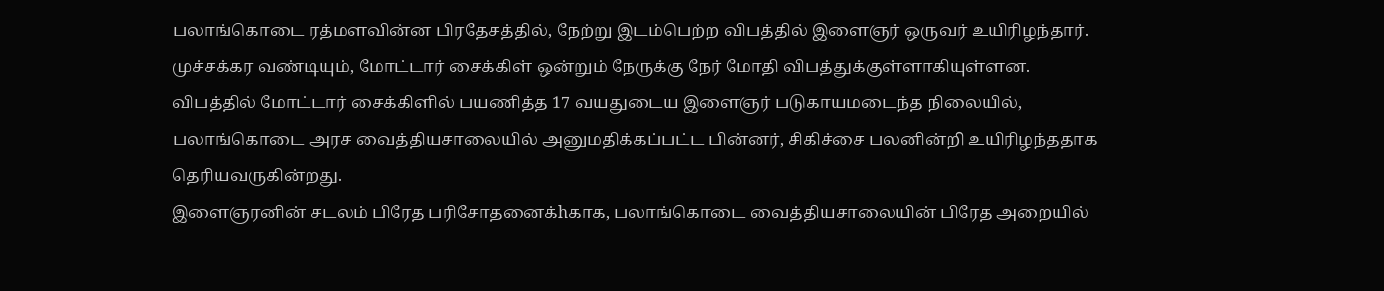பலாங்கொடை ரத்மளவின்ன பிரதேசத்தில், நேற்று இடம்பெற்ற விபத்தில் இளைஞர் ஒருவர் உயிரிழந்தார்.
முச்சக்கர வண்டியும், மோட்டார் சைக்கிள் ஒன்றும் நேருக்கு நேர் மோதி விபத்துக்குள்ளாகியுள்ளன.
விபத்தில் மோட்டார் சைக்கிளில் பயணித்த 17 வயதுடைய இளைஞர் படுகாயமடைந்த நிலையில், பலாங்கொடை அரச வைத்தியசாலையில் அனுமதிக்கப்பட்ட பின்னர், சிகிச்சை பலனின்றி உயிரிழந்ததாக தெரியவருகின்றது.
இளைஞரனின் சடலம் பிரேத பரிசோதனைக்hகாக, பலாங்கொடை வைத்தியசாலையின் பிரேத அறையில்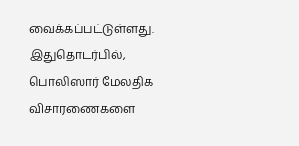வைக்கப்பட்டுள்ளது.
இதுதொடர்பில், பொலிஸார் மேலதிக விசாரணைகளை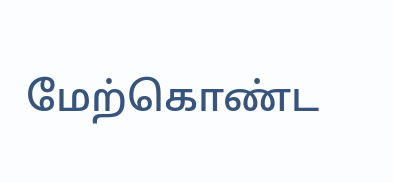மேற்கொண்ட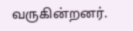வருகின்றனர்.